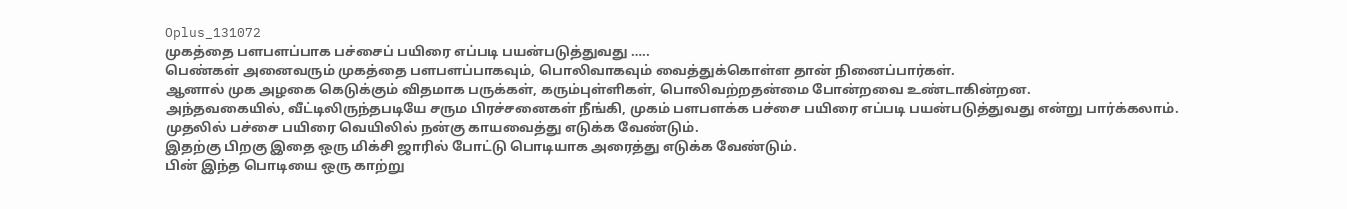Oplus_131072
முகத்தை பளபளப்பாக பச்சைப் பயிரை எப்படி பயன்படுத்துவது …..
பெண்கள் அனைவரும் முகத்தை பளபளப்பாகவும், பொலிவாகவும் வைத்துக்கொள்ள தான் நினைப்பார்கள்.
ஆனால் முக அழகை கெடுக்கும் விதமாக பருக்கள், கரும்புள்ளிகள், பொலிவற்றதன்மை போன்றவை உண்டாகின்றன.
அந்தவகையில், வீட்டிலிருந்தபடியே சரும பிரச்சனைகள் நீங்கி, முகம் பளபளக்க பச்சை பயிரை எப்படி பயன்படுத்துவது என்று பார்க்கலாம்.
முதலில் பச்சை பயிரை வெயிலில் நன்கு காயவைத்து எடுக்க வேண்டும்.
இதற்கு பிறகு இதை ஒரு மிக்சி ஜாரில் போட்டு பொடியாக அரைத்து எடுக்க வேண்டும்.
பின் இந்த பொடியை ஒரு காற்று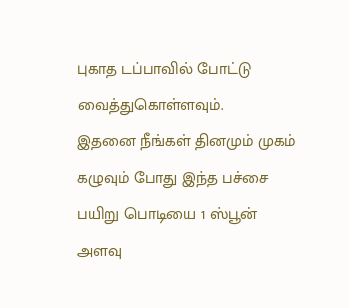புகாத டப்பாவில் போட்டு வைத்துகொள்ளவும்.
இதனை நீங்கள் தினமும் முகம் கழுவும் போது இந்த பச்சை பயிறு பொடியை 1 ஸ்பூன் அளவு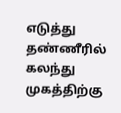எடுத்து தண்ணீரில் கலந்து முகத்திற்கு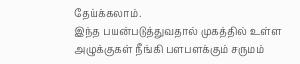தேய்க்கலாம்.
இந்த பயன்படுத்துவதால் முகத்தில் உள்ள அழுக்குகள் நீங்கி பளபளக்கும் சருமம்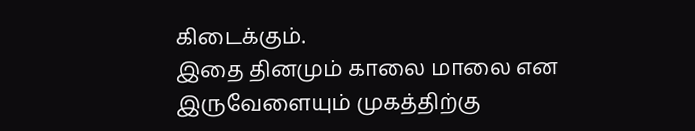கிடைக்கும்.
இதை தினமும் காலை மாலை என இருவேளையும் முகத்திற்கு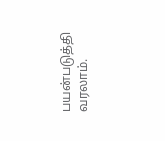பயன்படுத்தி வரலாம்.